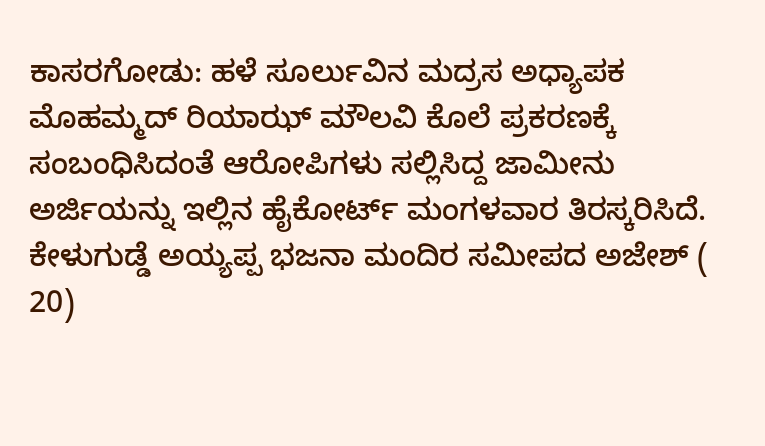ಕಾಸರಗೋಡು: ಹಳೆ ಸೂರ್ಲುವಿನ ಮದ್ರಸ ಅಧ್ಯಾಪಕ ಮೊಹಮ್ಮದ್ ರಿಯಾಝ್ ಮೌಲವಿ ಕೊಲೆ ಪ್ರಕರಣಕ್ಕೆ ಸಂಬಂಧಿಸಿದಂತೆ ಆರೋಪಿಗಳು ಸಲ್ಲಿಸಿದ್ದ ಜಾಮೀನು ಅರ್ಜಿಯನ್ನು ಇಲ್ಲಿನ ಹೈಕೋರ್ಟ್ ಮಂಗಳವಾರ ತಿರಸ್ಕರಿಸಿದೆ.
ಕೇಳುಗುಡ್ಡೆ ಅಯ್ಯಪ್ಪ ಭಜನಾ ಮಂದಿರ ಸಮೀಪದ ಅಜೇಶ್ ( 20)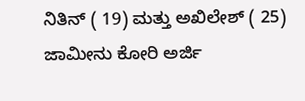ನಿತಿನ್ ( 19) ಮತ್ತು ಅಖಿಲೇಶ್ ( 25) ಜಾಮೀನು ಕೋರಿ ಅರ್ಜಿ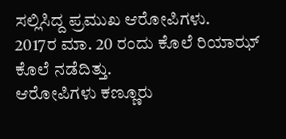ಸಲ್ಲಿಸಿದ್ದ ಪ್ರಮುಖ ಆರೋಪಿಗಳು.
2017ರ ಮಾ. 20 ರಂದು ಕೊಲೆ ರಿಯಾಝ್ ಕೊಲೆ ನಡೆದಿತ್ತು.
ಆರೋಪಿಗಳು ಕಣ್ಣೂರು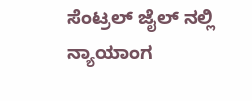ಸೆಂಟ್ರಲ್ ಜೈಲ್ ನಲ್ಲಿ ನ್ಯಾಯಾಂಗ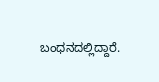ಬಂಧನದಲ್ಲಿದ್ದಾರೆ.